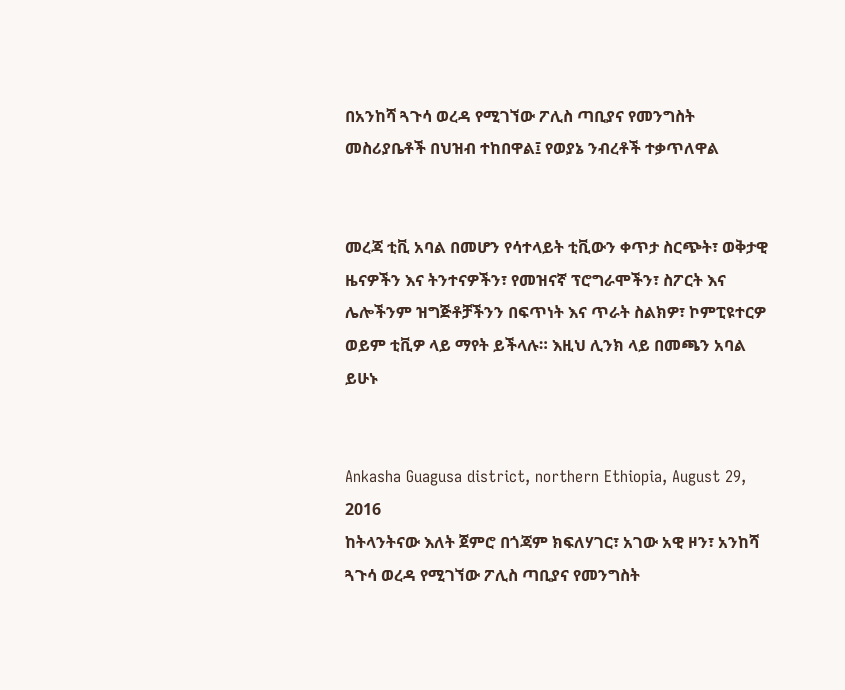በአንከሻ ጓጉሳ ወረዳ የሚገኘው ፖሊስ ጣቢያና የመንግስት መስሪያቤቶች በህዝብ ተከበዋል፤ የወያኔ ንብረቶች ተቃጥለዋል


መረጃ ቲቪ አባል በመሆን የሳተላይት ቲቪውን ቀጥታ ስርጭት፣ ወቅታዊ ዜናዎችን እና ትንተናዎችን፣ የመዝናኛ ፕሮግራሞችን፣ ስፖርት እና ሌሎችንም ዝግጅቶቻችንን በፍጥነት እና ጥራት ስልክዎ፣ ኮምፒዩተርዎ ወይም ቲቪዎ ላይ ማየት ይችላሉ። እዚህ ሊንክ ላይ በመጫን አባል ይሁኑ


Ankasha Guagusa district, northern Ethiopia, August 29, 2016
ከትላንትናው እለት ጀምሮ በጎጃም ክፍለሃገር፣ አገው አዊ ዞን፣ አንከሻ ጓጉሳ ወረዳ የሚገኘው ፖሊስ ጣቢያና የመንግስት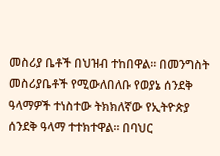መስሪያ ቤቶች በህዝብ ተከበዋል። በመንግስት መስሪያቤቶች የሚውለበለቡ የወያኔ ሰንደቅ ዓላማዎች ተነስተው ትክክለኛው የኢትዮጵያ ሰንደቅ ዓላማ ተተክተዋል። በባህር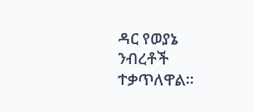ዳር የወያኔ ንብረቶች ተቃጥለዋል።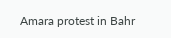Amara protest in Bahr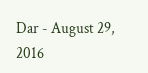Dar - August 29, 2016